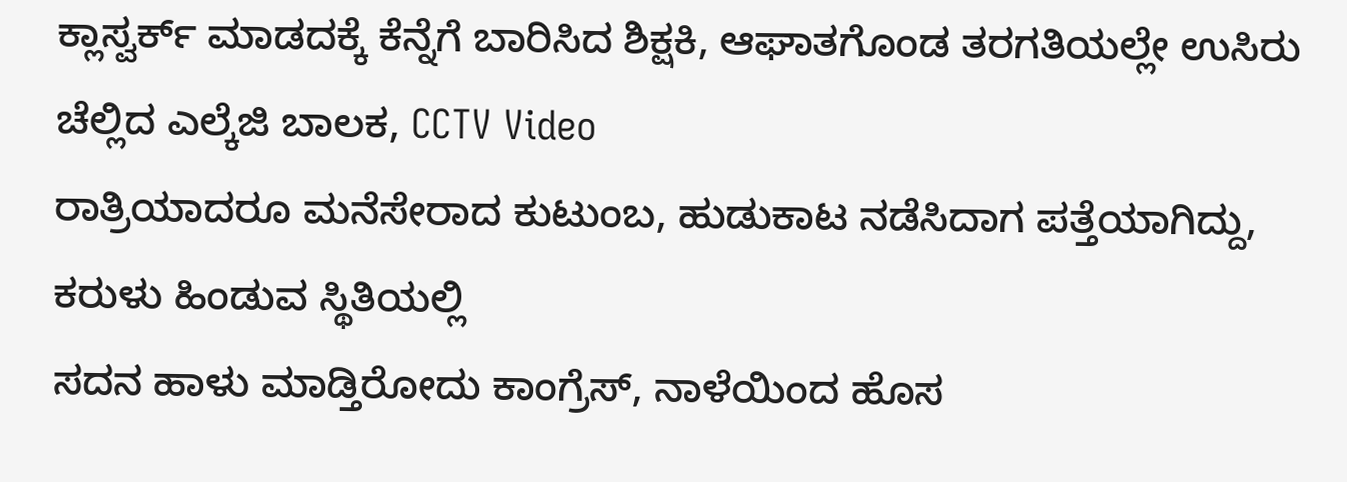ಕ್ಲಾಸ್ವರ್ಕ್ ಮಾಡದಕ್ಕೆ ಕೆನ್ನೆಗೆ ಬಾರಿಸಿದ ಶಿಕ್ಷಕಿ, ಆಘಾತಗೊಂಡ ತರಗತಿಯಲ್ಲೇ ಉಸಿರು ಚೆಲ್ಲಿದ ಎಲ್ಕೆಜಿ ಬಾಲಕ, CCTV Video
ರಾತ್ರಿಯಾದರೂ ಮನೆಸೇರಾದ ಕುಟುಂಬ, ಹುಡುಕಾಟ ನಡೆಸಿದಾಗ ಪತ್ತೆಯಾಗಿದ್ದು, ಕರುಳು ಹಿಂಡುವ ಸ್ಥಿತಿಯಲ್ಲಿ
ಸದನ ಹಾಳು ಮಾಡ್ತಿರೋದು ಕಾಂಗ್ರೆಸ್, ನಾಳೆಯಿಂದ ಹೊಸ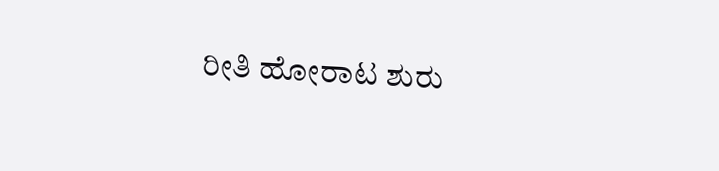ರೀತಿ ಹೋರಾಟ ಶುರು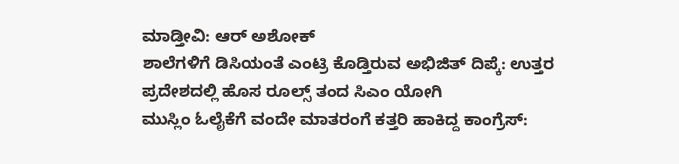ಮಾಡ್ತೀವಿ: ಆರ್ ಅಶೋಕ್
ಶಾಲೆಗಳಿಗೆ ಡಿಸಿಯಂತೆ ಎಂಟ್ರಿ ಕೊಡ್ತಿರುವ ಅಭಿಜಿತ್ ದಿಪ್ಕೆ: ಉತ್ತರ ಪ್ರದೇಶದಲ್ಲಿ ಹೊಸ ರೂಲ್ಸ್ ತಂದ ಸಿಎಂ ಯೋಗಿ
ಮುಸ್ಲಿಂ ಓಲೈಕೆಗೆ ವಂದೇ ಮಾತರಂಗೆ ಕತ್ತರಿ ಹಾಕಿದ್ದ ಕಾಂಗ್ರೆಸ್: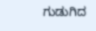ಗುಡುಗಿದ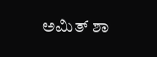ಅಮಿತ್ ಶಾ